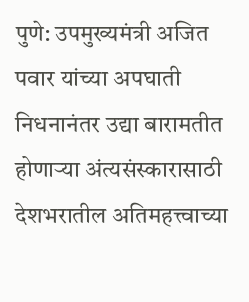पुणे: उपमुख्यमंत्री अजित पवार यांच्या अपघाती निधनानंतर उद्या बारामतीत होणाऱ्या अंत्यसंस्कारासाठी देशभरातील अतिमहत्त्वाच्या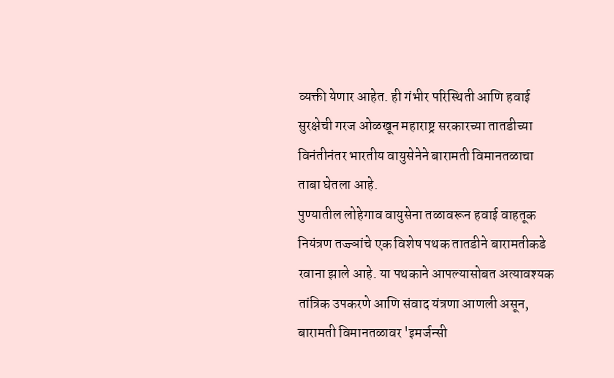व्यक्ती येणार आहेत. ही गंभीर परिस्थिती आणि हवाई सुरक्षेची गरज ओळखून महाराष्ट्र सरकारच्या तातडीच्या विनंतीनंतर भारतीय वायुसेनेने बारामती विमानतळाचा ताबा घेतला आहे.
पुण्यातील लोहेगाव वायुसेना तळावरून हवाई वाहतूक नियंत्रण तज्ज्ञांचे एक विशेष पथक तातडीने बारामतीकडे रवाना झाले आहे. या पथकाने आपल्यासोबत अत्यावश्यक तांत्रिक उपकरणे आणि संवाद यंत्रणा आणली असून, बारामती विमानतळावर 'इमर्जन्सी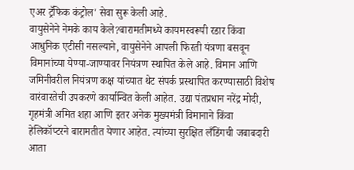एअर ट्रॅफिक कंट्रोल' सेवा सुरू केली आहे.
वायुसेनेने नेमके काय केले?बारामतीमध्ये कायमस्वरूपी रडार किंवा आधुनिक एटीसी नसल्याने, वायुसेनेने आपली फिरती यंत्रणा बसवून विमानांच्या येण्या-जाण्यावर नियंत्रण स्थापित केले आहे. विमान आणि जमिनीवरील नियंत्रण कक्ष यांच्यात थेट संपर्क प्रस्थापित करण्यासाठी विशेष वारंवारतेची उपकरणे कार्यान्वित केली आहेत. उद्या पंतप्रधान नरेंद्र मोदी, गृहमंत्री अमित शहा आणि इतर अनेक मुख्यमंत्री विमानाने किंवा हेलिकॉप्टरने बारामतीत येणार आहेत. त्यांच्या सुरक्षित लँडिंगची जबाबदारी आता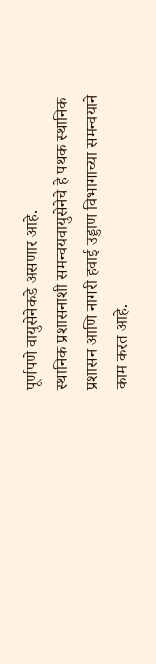पूर्णपणे वायुसेनेकडे असणार आहे.
स्थानिक प्रशासनाशी समन्वयवायुसेनेचे हे पथक स्थानिक प्रशासन आणि नागरी हवाई उड्डाण विभागाच्या समन्वयाने काम करत आहे.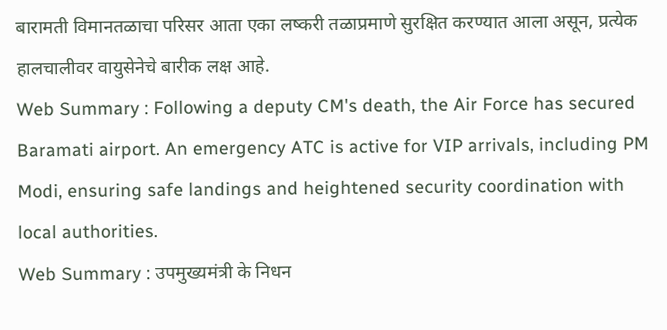बारामती विमानतळाचा परिसर आता एका लष्करी तळाप्रमाणे सुरक्षित करण्यात आला असून, प्रत्येक हालचालीवर वायुसेनेचे बारीक लक्ष आहे.
Web Summary : Following a deputy CM's death, the Air Force has secured Baramati airport. An emergency ATC is active for VIP arrivals, including PM Modi, ensuring safe landings and heightened security coordination with local authorities.
Web Summary : उपमुख्यमंत्री के निधन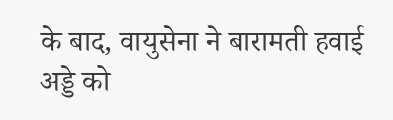के बाद, वायुसेना ने बारामती हवाई अड्डे को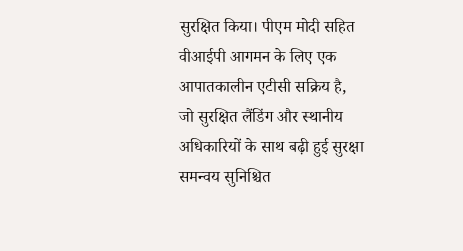सुरक्षित किया। पीएम मोदी सहित वीआईपी आगमन के लिए एक आपातकालीन एटीसी सक्रिय है, जो सुरक्षित लैंडिंग और स्थानीय अधिकारियों के साथ बढ़ी हुई सुरक्षा समन्वय सुनिश्चित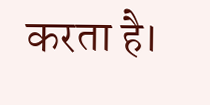करता है।